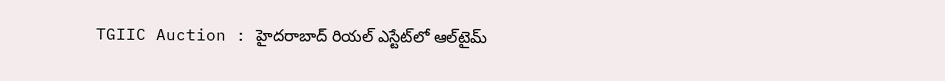TGIIC Auction : హైదరాబాద్ రియల్ ఎస్టేట్‌లో ఆల్‌టైమ్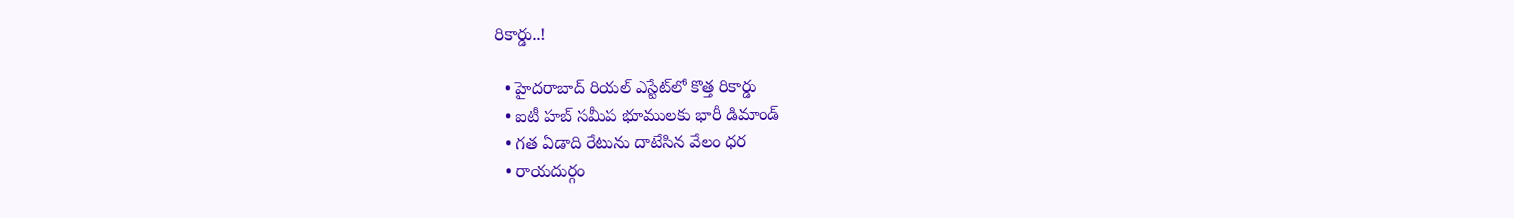రికార్డు..!

  • హైదరాబాద్ రియల్ ఎస్టేట్‌లో కొత్త రికార్డు
  • ఐటీ హబ్ సమీప భూములకు భారీ డిమాండ్
  • గత ఏడాది రేటును దాటేసిన వేలం ధర
  • రాయదుర్గం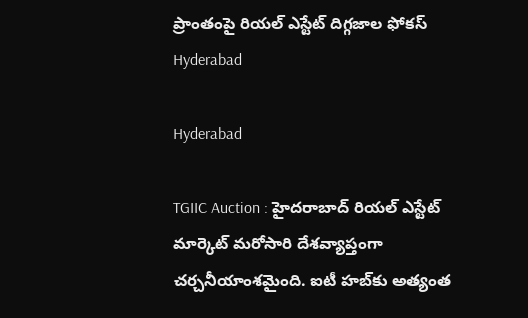ప్రాంతంపై రియల్ ఎస్టేట్ దిగ్గజాల ఫోకస్
Hyderabad

Hyderabad

TGIIC Auction : హైదరాబాద్ రియల్ ఎస్టేట్ మార్కెట్ మరోసారి దేశవ్యాప్తంగా చర్చనీయాంశమైంది. ఐటీ హబ్‌కు అత్యంత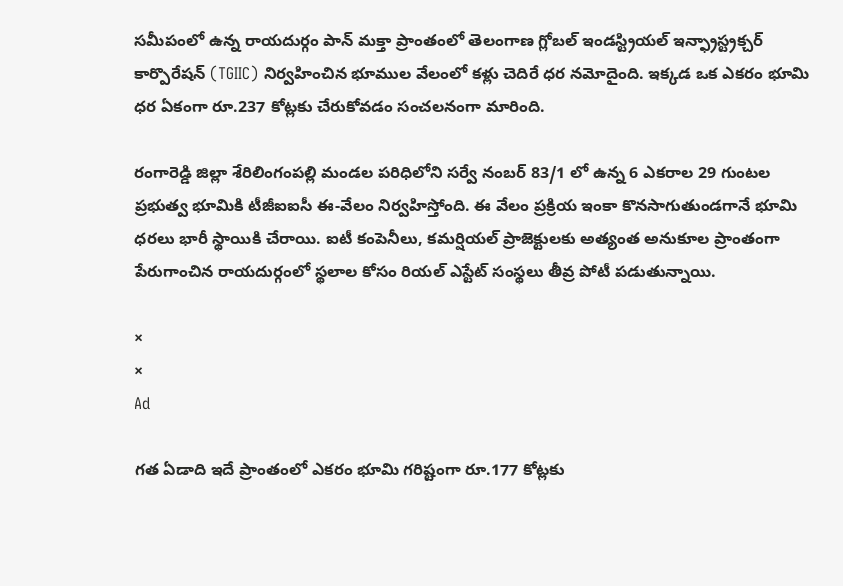సమీపంలో ఉన్న రాయదుర్గం పాన్ మక్తా ప్రాంతంలో తెలంగాణ గ్లోబల్ ఇండస్ట్రియల్ ఇన్ఫ్రాస్ట్రక్చర్ కార్పొరేషన్ (TGIIC) నిర్వహించిన భూముల వేలంలో కళ్లు చెదిరే ధర నమోదైంది. ఇక్కడ ఒక ఎకరం భూమి ధర ఏకంగా రూ.237 కోట్లకు చేరుకోవడం సంచలనంగా మారింది.

రంగారెడ్డి జిల్లా శేరిలింగంపల్లి మండల పరిధిలోని సర్వే నంబర్ 83/1 లో ఉన్న 6 ఎకరాల 29 గుంటల ప్రభుత్వ భూమికి టీజీఐఐసీ ఈ-వేలం నిర్వహిస్తోంది. ఈ వేలం ప్రక్రియ ఇంకా కొనసాగుతుండగానే భూమి ధరలు భారీ స్థాయికి చేరాయి. ఐటీ కంపెనీలు, కమర్షియల్ ప్రాజెక్టులకు అత్యంత అనుకూల ప్రాంతంగా పేరుగాంచిన రాయదుర్గంలో స్థలాల కోసం రియల్ ఎస్టేట్ సంస్థలు తీవ్ర పోటీ పడుతున్నాయి.

×
×
Ad

గత ఏడాది ఇదే ప్రాంతంలో ఎకరం భూమి గరిష్టంగా రూ.177 కోట్లకు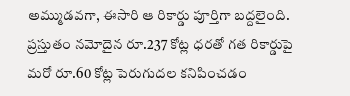అమ్ముడవగా, ఈసారి ఆ రికార్డు పూర్తిగా బద్దలైంది. ప్రస్తుతం నమోదైన రూ.237 కోట్ల ధరతో గత రికార్డుపై మరో రూ.60 కోట్ల పెరుగుదల కనిపించడం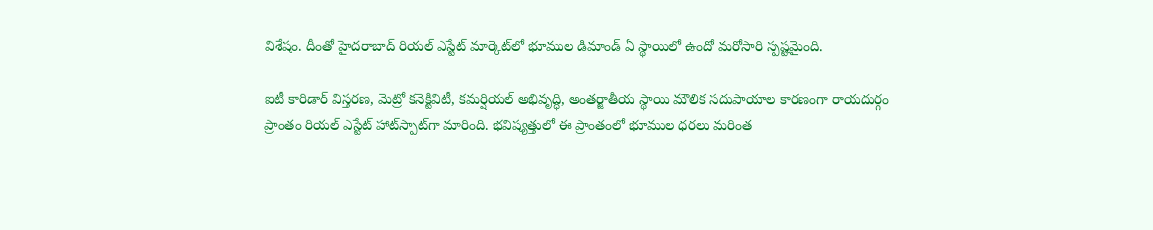విశేషం. దీంతో హైదరాబాద్ రియల్ ఎస్టేట్ మార్కెట్‌లో భూముల డిమాండ్ ఏ స్థాయిలో ఉందో మరోసారి స్పష్టమైంది.

ఐటీ కారిడార్ విస్తరణ, మెట్రో కనెక్టివిటీ, కమర్షియల్ అభివృద్ధి, అంతర్జాతీయ స్థాయి మౌలిక సదుపాయాల కారణంగా రాయదుర్గం ప్రాంతం రియల్ ఎస్టేట్ హాట్‌స్పాట్‌గా మారింది. భవిష్యత్తులో ఈ ప్రాంతంలో భూముల ధరలు మరింత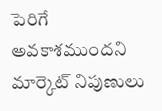పెరిగే అవకాశముందని మార్కెట్ నిపుణులు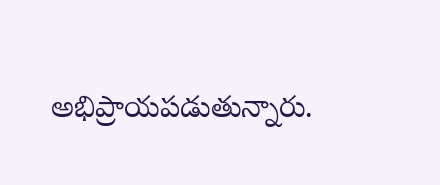అభిప్రాయపడుతున్నారు.